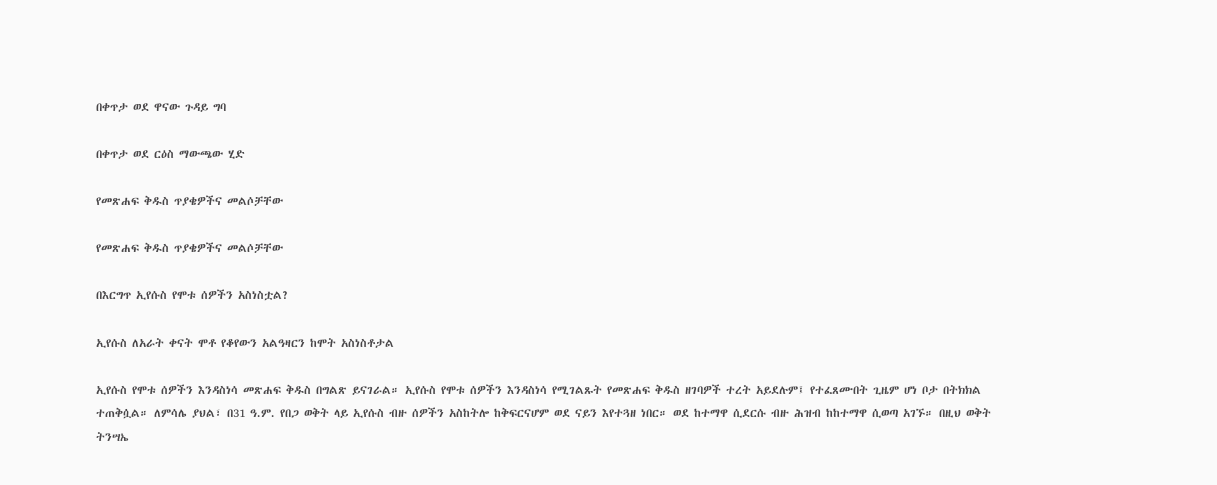በቀጥታ ወደ ዋናው ጉዳይ ግባ

በቀጥታ ወደ ርዕስ ማውጫው ሂድ

የመጽሐፍ ቅዱስ ጥያቄዎችና መልሶቻቸው

የመጽሐፍ ቅዱስ ጥያቄዎችና መልሶቻቸው

በእርግጥ ኢየሱስ የሞቱ ሰዎችን አስነስቷል?

ኢየሱስ ለአራት ቀናት ሞቶ የቆየውን አልዓዛርን ከሞት አስነስቶታል

ኢየሱስ የሞቱ ሰዎችን እንዳስነሳ መጽሐፍ ቅዱስ በግልጽ ይናገራል። ኢየሱስ የሞቱ ሰዎችን እንዳስነሳ የሚገልጹት የመጽሐፍ ቅዱስ ዘገባዎች ተረት አይደሉም፤ የተፈጸሙበት ጊዜም ሆነ ቦታ በትክክል ተጠቅሷል። ለምሳሌ ያህል፣ በ31 ዓ.ም. የበጋ ወቅት ላይ ኢየሱስ ብዙ ሰዎችን አስከትሎ ከቅፍርናሆም ወደ ናይን እየተጓዘ ነበር። ወደ ከተማዋ ሲደርሱ ብዙ ሕዝብ ከከተማዋ ሲወጣ አገኙ። በዚህ ወቅት ትንሣኤ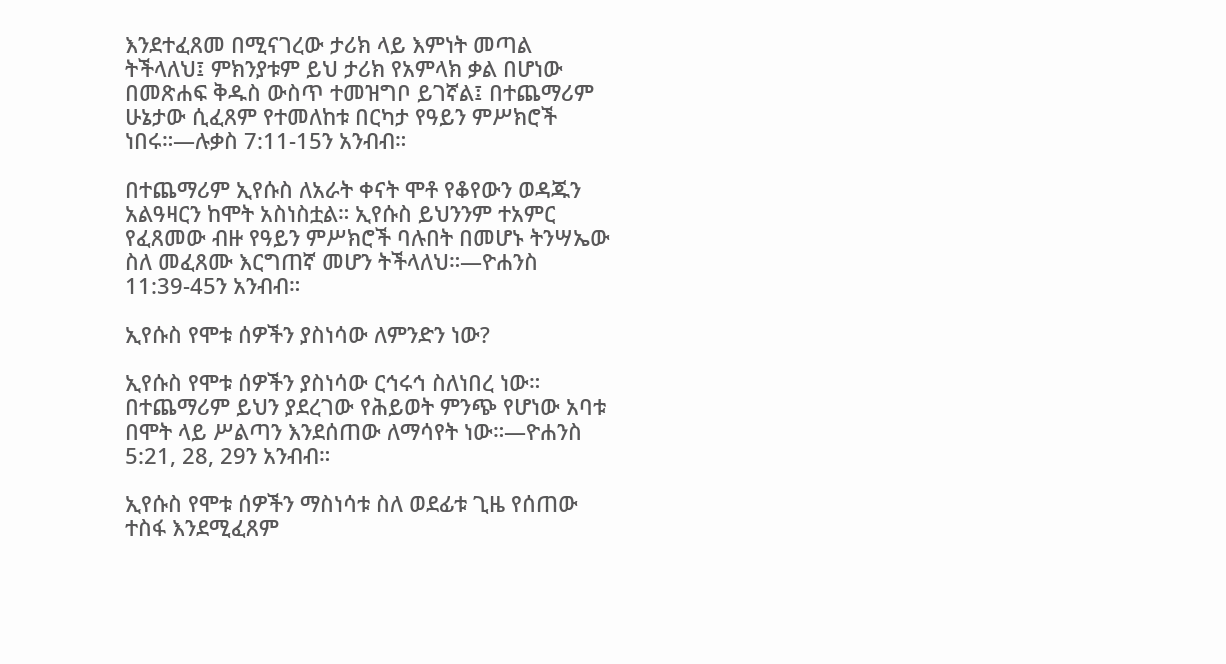እንደተፈጸመ በሚናገረው ታሪክ ላይ እምነት መጣል ትችላለህ፤ ምክንያቱም ይህ ታሪክ የአምላክ ቃል በሆነው በመጽሐፍ ቅዱስ ውስጥ ተመዝግቦ ይገኛል፤ በተጨማሪም ሁኔታው ሲፈጸም የተመለከቱ በርካታ የዓይን ምሥክሮች ነበሩ።—ሉቃስ 7:11-15ን አንብብ።

በተጨማሪም ኢየሱስ ለአራት ቀናት ሞቶ የቆየውን ወዳጁን አልዓዛርን ከሞት አስነስቷል። ኢየሱስ ይህንንም ተአምር የፈጸመው ብዙ የዓይን ምሥክሮች ባሉበት በመሆኑ ትንሣኤው ስለ መፈጸሙ እርግጠኛ መሆን ትችላለህ።—ዮሐንስ 11:39-45ን አንብብ።

ኢየሱስ የሞቱ ሰዎችን ያስነሳው ለምንድን ነው?

ኢየሱስ የሞቱ ሰዎችን ያስነሳው ርኅሩኅ ስለነበረ ነው። በተጨማሪም ይህን ያደረገው የሕይወት ምንጭ የሆነው አባቱ በሞት ላይ ሥልጣን እንደሰጠው ለማሳየት ነው።—ዮሐንስ 5:21, 28, 29ን አንብብ።

ኢየሱስ የሞቱ ሰዎችን ማስነሳቱ ስለ ወደፊቱ ጊዜ የሰጠው ተስፋ እንደሚፈጸም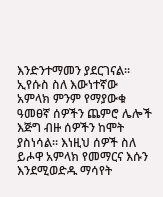እንድንተማመን ያደርገናል። ኢየሱስ ስለ እውነተኛው አምላክ ምንም የማያውቁ ዓመፀኛ ሰዎችን ጨምሮ ሌሎች እጅግ ብዙ ሰዎችን ከሞት ያስነሳል። እነዚህ ሰዎች ስለ ይሖዋ አምላክ የመማርና እሱን እንደሚወድዱ ማሳየት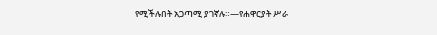የሚችሉበት አጋጣሚ ያገኛሉ።—የሐዋርያት ሥራ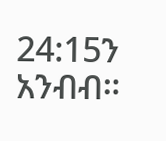24:15ን አንብብ።